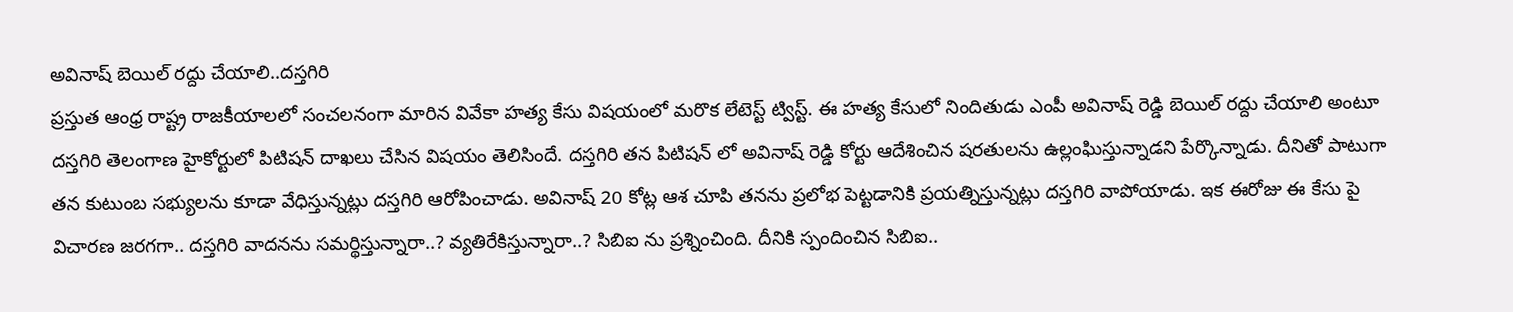అవినాష్ బెయిల్ రద్దు చేయాలి..దస్తగిరి
ప్రస్తుత ఆంధ్ర రాష్ట్ర రాజకీయాలలో సంచలనంగా మారిన వివేకా హత్య కేసు విషయంలో మరొక లేటెస్ట్ ట్విస్ట్. ఈ హత్య కేసులో నిందితుడు ఎంపీ అవినాష్ రెడ్డి బెయిల్ రద్దు చేయాలి అంటూ దస్తగిరి తెలంగాణ హైకోర్టులో పిటిషన్ దాఖలు చేసిన విషయం తెలిసిందే. దస్తగిరి తన పిటిషన్ లో అవినాష్ రెడ్డి కోర్టు ఆదేశించిన షరతులను ఉల్లంఘిస్తున్నాడని పేర్కొన్నాడు. దీనితో పాటుగా తన కుటుంబ సభ్యులను కూడా వేధిస్తున్నట్లు దస్తగిరి ఆరోపించాడు. అవినాష్ 20 కోట్ల ఆశ చూపి తనను ప్రలోభ పెట్టడానికి ప్రయత్నిస్తున్నట్లు దస్తగిరి వాపోయాడు. ఇక ఈరోజు ఈ కేసు పై విచారణ జరగగా.. దస్తగిరి వాదనను సమర్థిస్తున్నారా..? వ్యతిరేకిస్తున్నారా..? సిబిఐ ను ప్రశ్నించింది. దీనికి స్పందించిన సిబిఐ..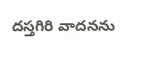దస్తగిరి వాదనను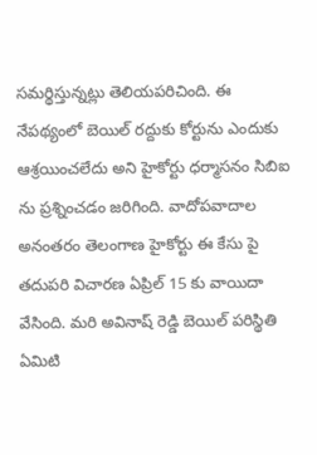సమర్థిస్తున్నట్లు తెలియపరిచింది. ఈ నేపథ్యంలో బెయిల్ రద్దుకు కోర్టును ఎందుకు ఆశ్రయించలేదు అని హైకోర్టు ధర్మాసనం సిబిఐ ను ప్రశ్నించడం జరిగింది. వాదోపవాదాల అనంతరం తెలంగాణ హైకోర్టు ఈ కేసు పై తదుపరి విచారణ ఏప్రిల్ 15 కు వాయిదా వేసింది. మరి అవినాష్ రెడ్డి బెయిల్ పరిస్థితి ఏమిటి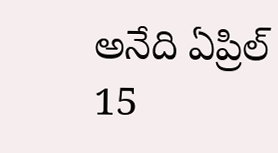అనేది ఏప్రిల్ 15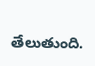తేలుతుంది.